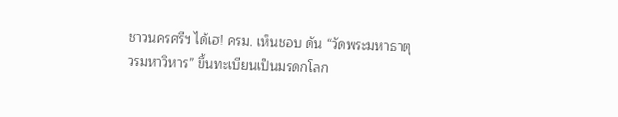ชาวนครศรีฯ ได้เฮ! ครม. เห็นชอบ ดัน “วัดพระมหาธาตุวรมหาวิหาร” ขึ้นทะเบียนเป็นมรดกโลก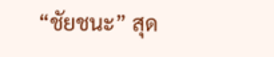“ชัยชนะ” สุด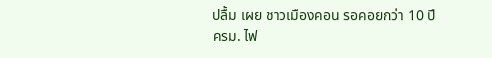ปลื้ม เผย ชาวเมืองคอน รอคอยกว่า 10 ปี
ครม. ไฟ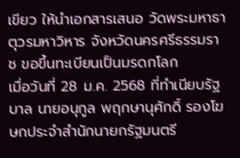เขียว ให้นำเอกสารเสนอ วัดพระมหาธาตุวรมหาวิหาร จังหวัดนครศรีธรรมราช ขอขึ้นทะเบียนเป็นมรดกโลก
เมื่อวันที่ 28 ม.ค. 2568 ที่ทำเนียบรัฐบาล นายอนุกูล พฤกษานุศักดิ์ รองโฆษกประจำสำนักนายกรัฐมนตรี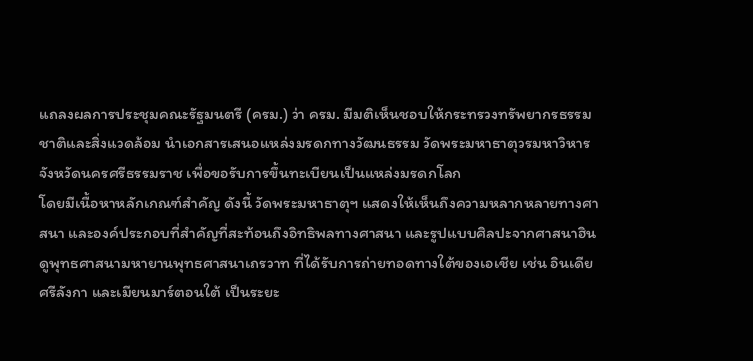แถลงผลการประชุมคณะรัฐมนตรี (ครม.) ว่า ครม. มีมติเห็นชอบให้กระทรวงทรัพยากรธรรมชาติและสิ่งแวดล้อม นำเอกสารเสนอแหล่งมรดกทางวัฒนธรรม วัดพระมหาธาตุวรมหาวิหาร จังหวัดนครศรีธรรมราช เพื่อขอรับการขึ้นทะเบียนเป็นแหล่งมรดกโลก
โดยมีเนื้อหาหลักเกณฑ์สำคัญ ดังนี้ วัดพระมหาธาตุฯ แสดงให้เห็นถึงความหลากหลายทางศาสนา และองค์ประกอบที่สำคัญที่สะท้อนถึงอิทธิพลทางศาสนา และรูปแบบศิลปะจากศาสนาฮินดูพุทธศาสนามหายานพุทธศาสนาเถรวาท ที่ได้รับการถ่ายทอดทางใต้ของเอเชีย เช่น อินเดีย ศรีลังกา และเมียนมาร์ตอนใต้ เป็นระยะ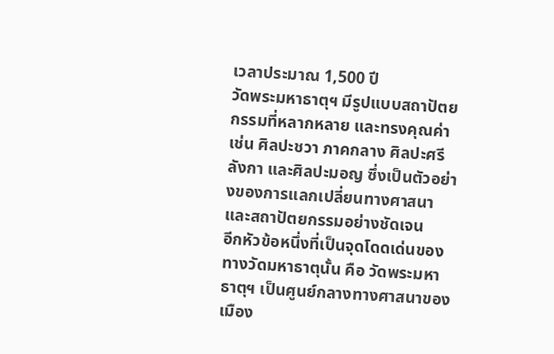เวลาประมาณ 1,500 ปี
วัดพระมหาธาตุฯ มีรูปแบบสถาปัตยกรรมที่หลากหลาย และทรงคุณค่า เช่น ศิลปะชวา ภาคกลาง ศิลปะศรีลังกา และศิลปะมอญ ซึ่งเป็นตัวอย่างของการแลกเปลี่ยนทางศาสนาและสถาปัตยกรรมอย่างชัดเจน
อีกหัวข้อหนึ่งที่เป็นจุดโดดเด่นของทางวัดมหาธาตุนั้น คือ วัดพระมหาธาตุฯ เป็นศูนย์กลางทางศาสนาของเมือง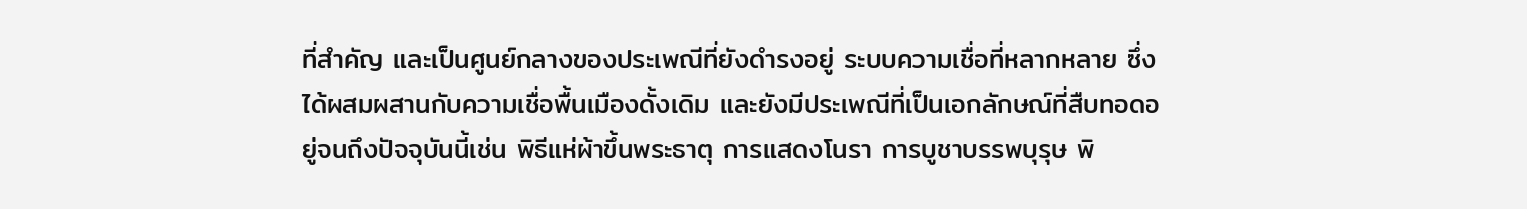ที่สำคัญ และเป็นศูนย์กลางของประเพณีที่ยังดำรงอยู่ ระบบความเชื่อที่หลากหลาย ซึ่งได้ผสมผสานกับความเชื่อพื้นเมืองดั้งเดิม และยังมีประเพณีที่เป็นเอกลักษณ์ที่สืบทอดอยู่จนถึงปัจจุบันนี้เช่น พิธีแห่ผ้าขึ้นพระธาตุ การแสดงโนรา การบูชาบรรพบุรุษ พิ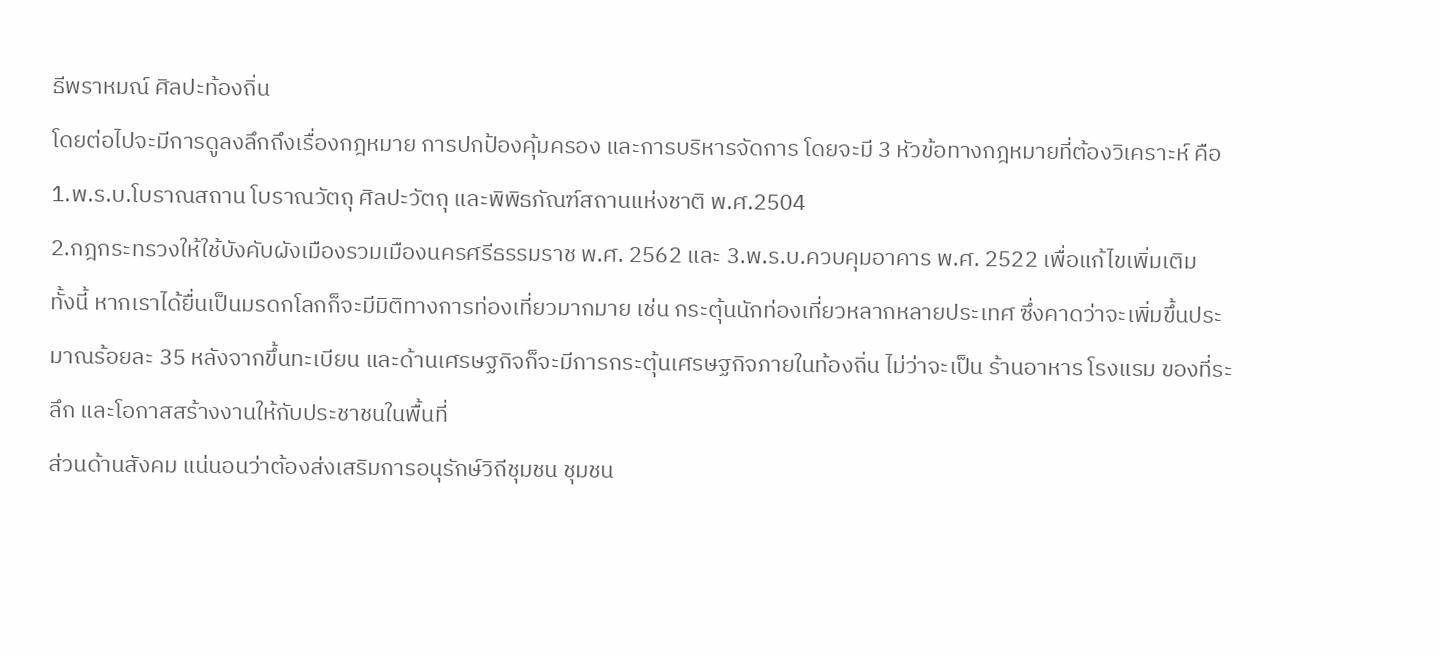ธีพราหมณ์ ศิลปะท้องถิ่น
โดยต่อไปจะมีการดูลงลึกถึงเรื่องกฎหมาย การปกป้องคุ้มครอง และการบริหารจัดการ โดยจะมี 3 หัวข้อทางกฎหมายที่ต้องวิเคราะห์ คือ 1.พ.ร.บ.โบราณสถาน โบราณวัตถุ ศิลปะวัตถุ และพิพิธภัณฑ์สถานแห่งชาติ พ.ศ.2504
2.กฎกระทรวงให้ใช้บังคับผังเมืองรวมเมืองนครศรีธรรมราช พ.ศ. 2562 และ 3.พ.ร.บ.ควบคุมอาคาร พ.ศ. 2522 เพื่อแก้ไขเพิ่มเติม
ทั้งนี้ หากเราได้ยื่นเป็นมรดกโลกก็จะมีมิติทางการท่องเที่ยวมากมาย เช่น กระตุ้นนักท่องเที่ยวหลากหลายประเทศ ซึ่งคาดว่าจะเพิ่มขึ้นประมาณร้อยละ 35 หลังจากขึ้นทะเบียน และด้านเศรษฐกิจก็จะมีการกระตุ้นเศรษฐกิจภายในท้องถิ่น ไม่ว่าจะเป็น ร้านอาหาร โรงแรม ของที่ระลึก และโอกาสสร้างงานให้กับประชาชนในพื้นที่
ส่วนด้านสังคม แน่นอนว่าต้องส่งเสริมการอนุรักษ์วิถีชุมชน ชุมชน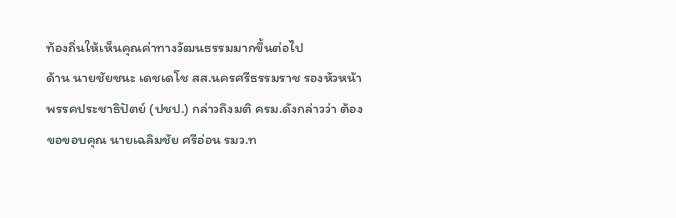ท้องถิ่นให้เห็นคุณค่าทางวัฒนธรรมมากขึ้นต่อไป
ด้าน นายชัยชนะ เดชเดโช สส.นครศรีธรรมราช รองหัวหน้าพรรคประชาธิปัตย์ (ปชป.) กล่าวถึงมติ ครม.ดังกล่าวว่า ต้องขอขอบคุณ นายเฉลิมชัย ศรีอ่อน รมว.ท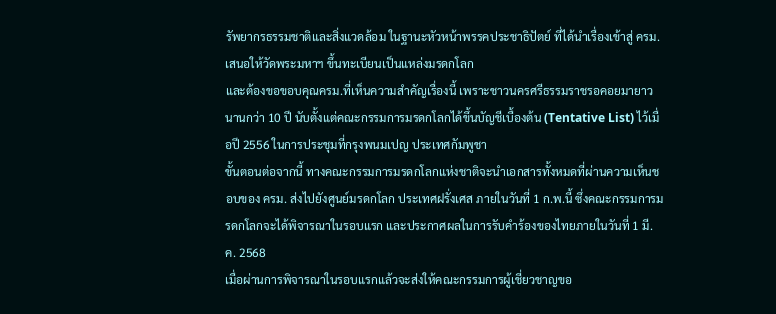รัพยากรธรรมชาติและสิ่งแวดล้อม ในฐานะหัวหน้าพรรคประชาธิปัตย์ ที่ได้นำเรื่องเข้าสู่ ครม. เสนอให้วัดพระมหาฯ ขึ้นทะเบียนเป็นแหล่งมรดกโลก
และต้องขอขอบคุณครม.ที่เห็นความสำคัญเรื่องนี้ เพราะชาวนครศรีธรรมราชรอคอยมายาวนานกว่า 10 ปี นับตั้งแต่คณะกรรมการมรดกโลกได้ขึ้นบัญชีเบื้องต้น (Tentative List) ไว้เมื่อปี 2556 ในการประชุมที่กรุงพนมเปญ ประเทศกัมพูชา
ขั้นตอนต่อจากนี้ ทางคณะกรรมการมรดกโลกแห่งชาติจะนำเอกสารทั้งหมดที่ผ่านความเห็นชอบของ ครม. ส่งไปยังศูนย์มรดกโลก ประเทศฝรั่งเศส ภายในวันที่ 1 ก.พ.นี้ ซึ่งคณะกรรมการมรดกโลกจะได้พิจารณาในรอบแรก และประกาศผลในการรับคำร้องของไทยภายในวันที่ 1 มี.ค. 2568
เมื่อผ่านการพิจารณาในรอบแรกแล้วจะส่งให้คณะกรรมการผู้เชี่ยวชาญขอ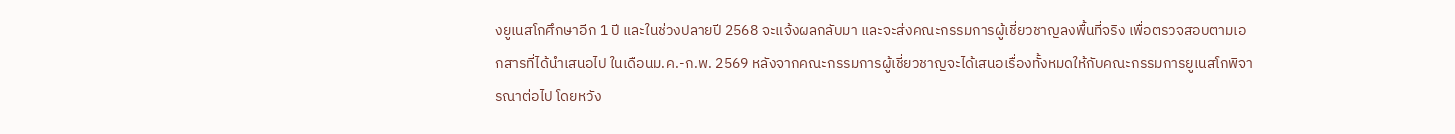งยูเนสโกศึกษาอีก 1 ปี และในช่วงปลายปี 2568 จะแจ้งผลกลับมา และจะส่งคณะกรรมการผู้เชี่ยวชาญลงพื้นที่จริง เพื่อตรวจสอบตามเอกสารที่ได้นำเสนอไป ในเดือนม.ค.-ก.พ. 2569 หลังจากคณะกรรมการผู้เชี่ยวชาญจะได้เสนอเรื่องทั้งหมดให้กับคณะกรรมการยูเนสโกพิจารณาต่อไป โดยหวัง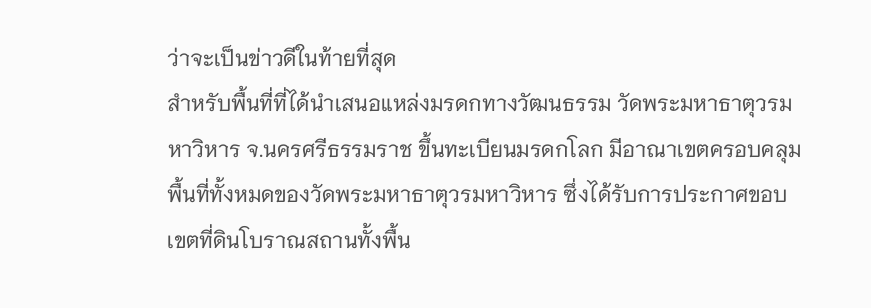ว่าจะเป็นข่าวดีในท้ายที่สุด
สำหรับพื้นที่ที่ได้นำเสนอแหล่งมรดกทางวัฒนธรรม วัดพระมหาธาตุวรมหาวิหาร จ.นครศรีธรรมราช ขึ้นทะเบียนมรดกโลก มีอาณาเขตครอบคลุมพื้นที่ทั้งหมดของวัดพระมหาธาตุวรมหาวิหาร ซึ่งได้รับการประกาศขอบเขตที่ดินโบราณสถานทั้งพื้น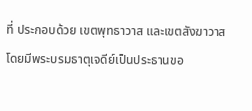ที่ ประกอบด้วย เขตพุทธาวาส และเขตสังฆาวาส
โดยมีพระบรมธาตุเจดีย์เป็นประธานขอ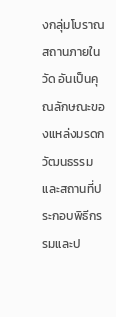งกลุ่มโบราณสถานภายในวัด อันเป็นคุณลักษณะของแหล่งมรดกวัฒนธรรมและสถานที่ประกอบพิธีกรรมและป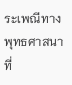ระเพณีทางพุทธศาสนาที่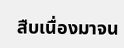สืบเนื่องมาจน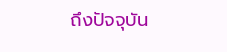ถึงปัจจุบัน